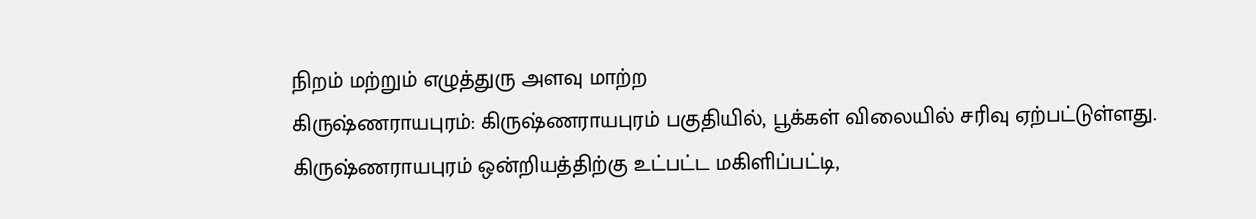நிறம் மற்றும் எழுத்துரு அளவு மாற்ற
கிருஷ்ணராயபுரம்: கிருஷ்ணராயபுரம் பகுதியில், பூக்கள் விலையில் சரிவு ஏற்பட்டுள்ளது.
கிருஷ்ணராயபுரம் ஒன்றியத்திற்கு உட்பட்ட மகிளிப்பட்டி,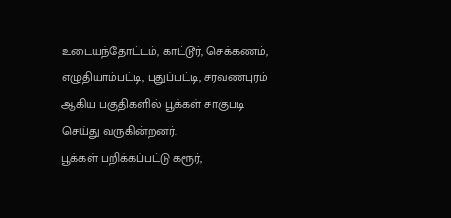உடையந்தோட்டம், காட்டூர், செக்கணம், எழுதியாம்பட்டி, புதுப்பட்டி, சரவணபுரம் ஆகிய பகுதிகளில் பூக்கள் சாகுபடி செய்து வருகின்றனர்.
பூக்கள் பறிக்கப்பட்டு கரூர்,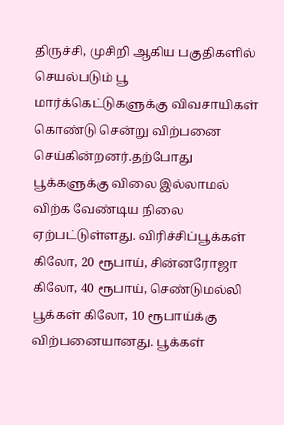திருச்சி, முசிறி ஆகிய பகுதிகளில் செயல்படும் பூ மார்க்கெட்டுகளுக்கு விவசாயிகள் கொண்டு சென்று விற்பனை செய்கின்றனர்.தற்போது பூக்களுக்கு விலை இல்லாமல் விற்க வேண்டிய நிலை ஏற்பட்டுள்ளது. விரிச்சிப்பூக்கள் கிலோ, 20 ரூபாய், சின்னரோஜா கிலோ, 40 ரூபாய், செண்டுமல்லி பூக்கள் கிலோ, 10 ரூபாய்க்கு விற்பனையானது. பூக்கள்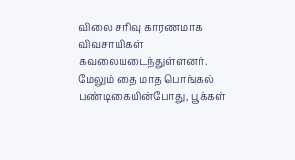விலை சரிவு காரணமாக விவசாயிகள் கவலையடைந்துள்ளனர். மேலும் தை மாத பொங்கல் பண்டிகையின்போது, பூக்கள்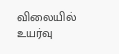விலையில் உயர்வு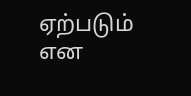ஏற்படும் என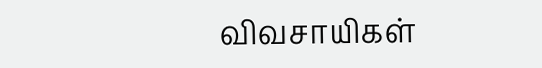விவசாயிகள்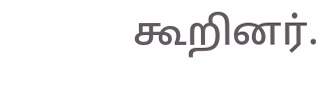கூறினர்.